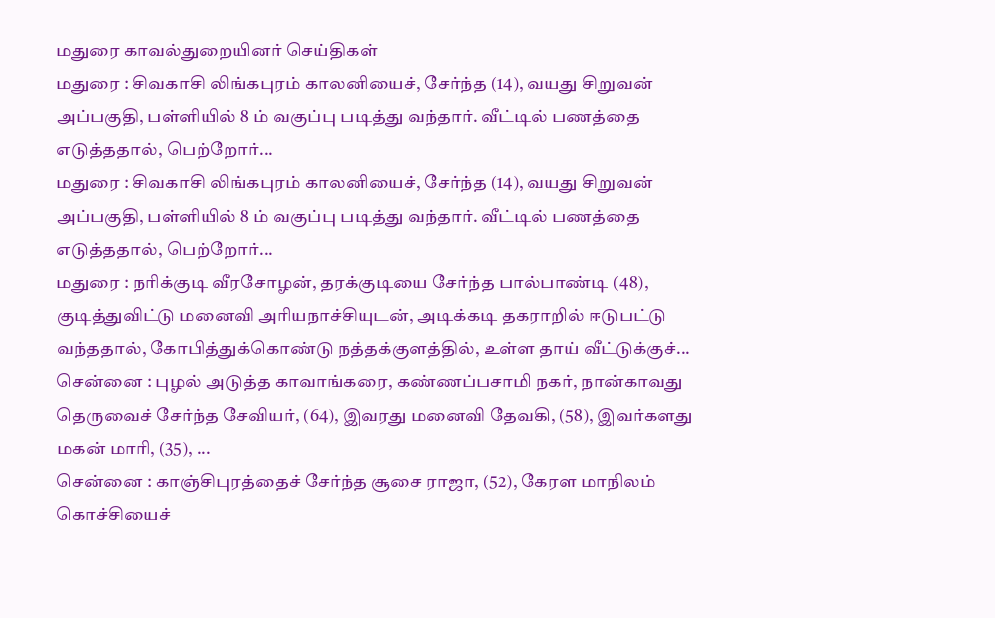மதுரை காவல்துறையினர் செய்திகள்
மதுரை : சிவகாசி லிங்கபுரம் காலனியைச், சேர்ந்த (14), வயது சிறுவன் அப்பகுதி, பள்ளியில் 8 ம் வகுப்பு படித்து வந்தார். வீட்டில் பணத்தை எடுத்ததால், பெற்றோர்...
மதுரை : சிவகாசி லிங்கபுரம் காலனியைச், சேர்ந்த (14), வயது சிறுவன் அப்பகுதி, பள்ளியில் 8 ம் வகுப்பு படித்து வந்தார். வீட்டில் பணத்தை எடுத்ததால், பெற்றோர்...
மதுரை : நரிக்குடி வீரசோழன், தரக்குடியை சேர்ந்த பால்பாண்டி (48), குடித்துவிட்டு மனைவி அரியநாச்சியுடன், அடிக்கடி தகராறில் ஈடுபட்டு வந்ததால், கோபித்துக்கொண்டு நத்தக்குளத்தில், உள்ள தாய் வீட்டுக்குச்...
சென்னை : புழல் அடுத்த காவாங்கரை, கண்ணப்பசாமி நகர், நான்காவது தெருவைச் சேர்ந்த சேவியர், (64), இவரது மனைவி தேவகி, (58), இவர்களது மகன் மாரி, (35), ...
சென்னை : காஞ்சிபுரத்தைச் சேர்ந்த சூசை ராஜா, (52), கேரள மாநிலம் கொச்சியைச்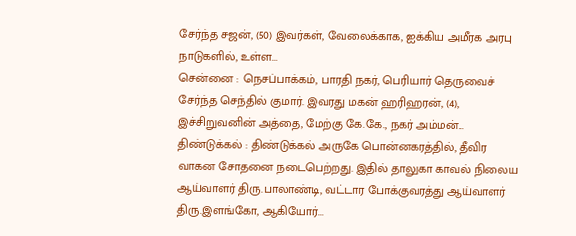சேர்ந்த சஜன், (50) இவர்கள், வேலைக்காக, ஐக்கிய அமீரக அரபு நாடுகளில், உள்ள...
சென்னை : நெசப்பாக்கம், பாரதி நகர், பெரியார் தெருவைச் சேர்ந்த செந்தில் குமார். இவரது மகன் ஹரிஹரன், (4), இச்சிறுவனின் அத்தை, மேற்கு கே.கே., நகர் அம்மன்...
திண்டுக்கல் : திண்டுக்கல் அருகே பொன்னகரத்தில், தீவிர வாகன சோதனை நடைபெற்றது. இதில் தாலுகா காவல் நிலைய ஆய்வாளர் திரு.பாலாண்டி, வட்டார போக்குவரத்து ஆய்வாளர் திரு.இளங்கோ, ஆகியோர்...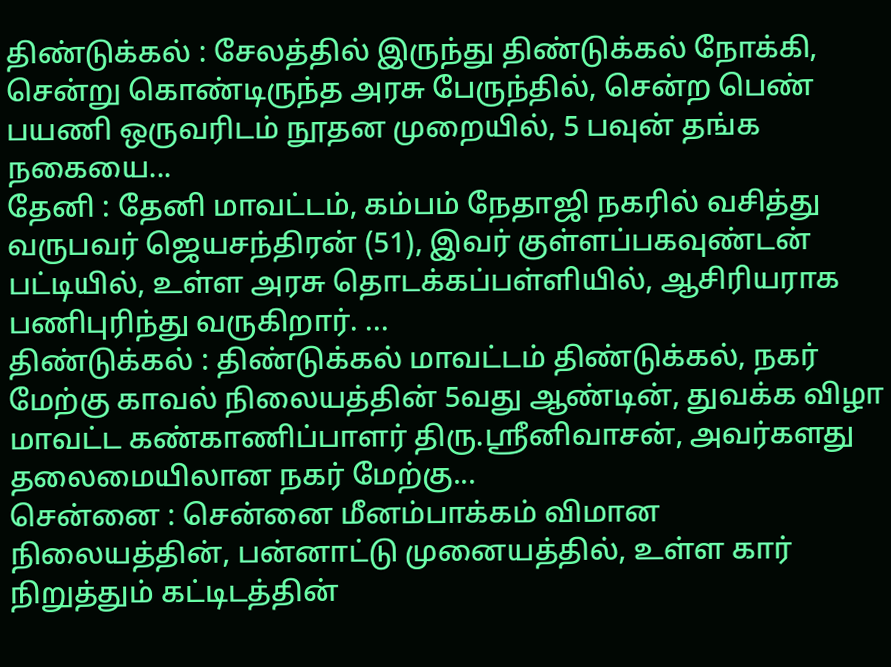திண்டுக்கல் : சேலத்தில் இருந்து திண்டுக்கல் நோக்கி, சென்று கொண்டிருந்த அரசு பேருந்தில், சென்ற பெண் பயணி ஒருவரிடம் நூதன முறையில், 5 பவுன் தங்க நகையை...
தேனி : தேனி மாவட்டம், கம்பம் நேதாஜி நகரில் வசித்து வருபவர் ஜெயசந்திரன் (51), இவர் குள்ளப்பகவுண்டன் பட்டியில், உள்ள அரசு தொடக்கப்பள்ளியில், ஆசிரியராக பணிபுரிந்து வருகிறார். ...
திண்டுக்கல் : திண்டுக்கல் மாவட்டம் திண்டுக்கல், நகர் மேற்கு காவல் நிலையத்தின் 5வது ஆண்டின், துவக்க விழா மாவட்ட கண்காணிப்பாளர் திரு.ஸ்ரீனிவாசன், அவர்களது தலைமையிலான நகர் மேற்கு...
சென்னை : சென்னை மீனம்பாக்கம் விமான நிலையத்தின், பன்னாட்டு முனையத்தில், உள்ள கார் நிறுத்தும் கட்டிடத்தின்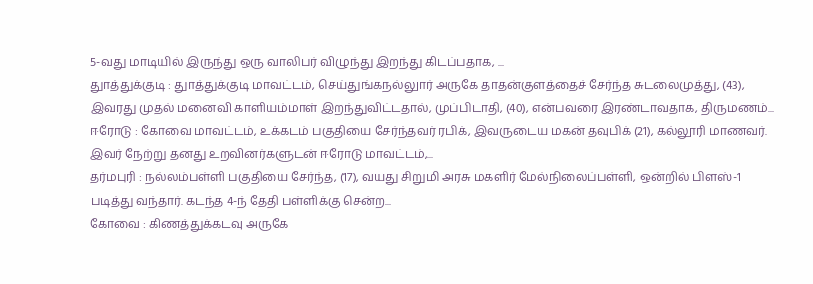5-வது மாடியில் இருந்து ஒரு வாலிபர் விழுந்து இறந்து கிடப்பதாக, ...
துாத்துக்குடி : துாத்துக்குடி மாவட்டம், செய்துங்கநல்லுார் அருகே தாதன்குளத்தைச் சேர்ந்த சுடலைமுத்து, (43), இவரது முதல் மனைவி காளியம்மாள் இறந்துவிட்டதால், முப்பிடாதி, (40), என்பவரை இரண்டாவதாக, திருமணம்...
ஈரோடு : கோவை மாவட்டம், உக்கடம் பகுதியை சேர்ந்தவர் ரபிக், இவருடைய மகன் தவுபிக் (21), கல்லூரி மாணவர். இவர் நேற்று தனது உறவினர்களுடன் ஈரோடு மாவட்டம்,...
தர்மபுரி : நல்லம்பள்ளி பகுதியை சேர்ந்த, (17), வயது சிறுமி அரசு மகளிர் மேல்நிலைப்பள்ளி, ஒன்றில் பிளஸ்-1 படித்து வந்தார். கடந்த 4-ந் தேதி பள்ளிக்கு சென்ற...
கோவை : கிணத்துக்கடவு அருகே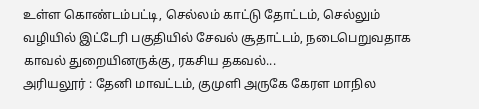உள்ள கொண்டம்பட்டி, செல்லம் காட்டு தோட்டம், செல்லும் வழியில் இட்டேரி பகுதியில் சேவல் சூதாட்டம், நடைபெறுவதாக காவல் துறையினருக்கு, ரகசிய தகவல்...
அரியலூர் : தேனி மாவட்டம், குமுளி அருகே கேரள மாநில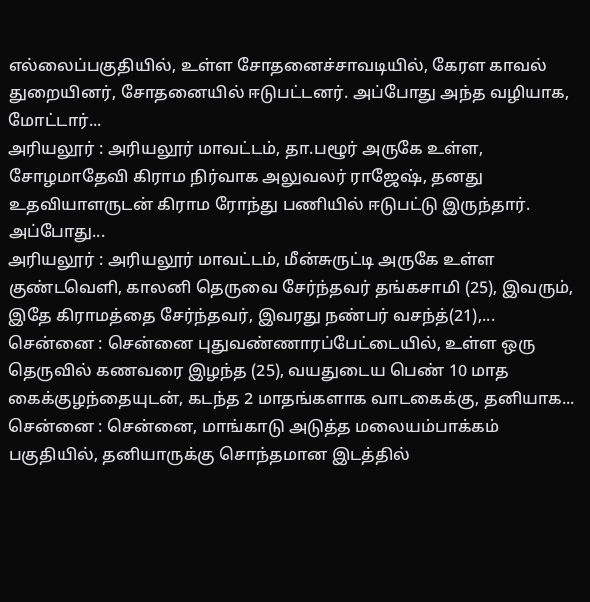எல்லைப்பகுதியில், உள்ள சோதனைச்சாவடியில், கேரள காவல் துறையினர், சோதனையில் ஈடுபட்டனர். அப்போது அந்த வழியாக, மோட்டார்...
அரியலூர் : அரியலூர் மாவட்டம், தா.பழூர் அருகே உள்ள, சோழமாதேவி கிராம நிர்வாக அலுவலர் ராஜேஷ், தனது உதவியாளருடன் கிராம ரோந்து பணியில் ஈடுபட்டு இருந்தார். அப்போது...
அரியலூர் : அரியலூர் மாவட்டம், மீன்சுருட்டி அருகே உள்ள குண்டவெளி, காலனி தெருவை சேர்ந்தவர் தங்கசாமி (25), இவரும், இதே கிராமத்தை சேர்ந்தவர், இவரது நண்பர் வசந்த்(21),...
சென்னை : சென்னை புதுவண்ணாரப்பேட்டையில், உள்ள ஒரு தெருவில் கணவரை இழந்த (25), வயதுடைய பெண் 10 மாத கைக்குழந்தையுடன், கடந்த 2 மாதங்களாக வாடகைக்கு, தனியாக...
சென்னை : சென்னை, மாங்காடு அடுத்த மலையம்பாக்கம் பகுதியில், தனியாருக்கு சொந்தமான இடத்தில்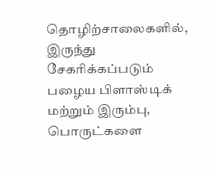தொழிற்சாலைகளில், இருந்து சேகரிக்கப்படும் பழைய பிளாஸ்டிக் மற்றும் இரும்பு, பொருட்களை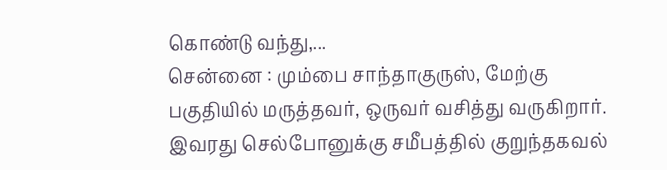கொண்டு வந்து,...
சென்னை : மும்பை சாந்தாகுருஸ், மேற்கு பகுதியில் மருத்தவர், ஒருவர் வசித்து வருகிறார். இவரது செல்போனுக்கு சமீபத்தில் குறுந்தகவல்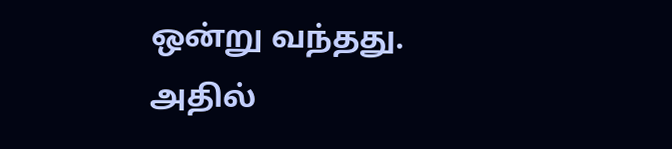ஒன்று வந்தது. அதில்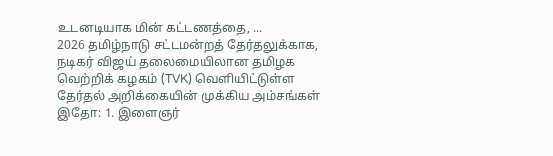உடனடியாக மின் கட்டணத்தை, ...
2026 தமிழ்நாடு சட்டமன்றத் தேர்தலுக்காக, நடிகர் விஜய் தலைமையிலான தமிழக வெற்றிக் கழகம் (TVK) வெளியிட்டுள்ள தேர்தல் அறிக்கையின் முக்கிய அம்சங்கள் இதோ: 1. இளைஞர்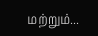மற்றும்...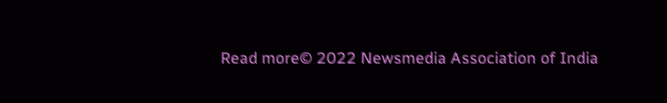Read more© 2022 Newsmedia Association of India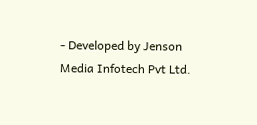- Developed by Jenson Media Infotech Pvt Ltd.